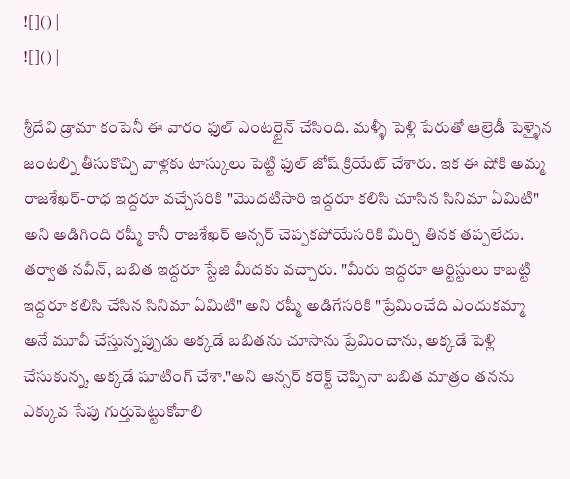![]() |
![]() |

శ్రీదేవి డ్రామా కంపెనీ ఈ వారం ఫుల్ ఎంటర్టైన్ చేసింది. మళ్ళీ పెళ్లి పేరుతో ఆల్రెడీ పెళ్ళైన జంటల్ని తీసుకొచ్చి వాళ్లకు టాస్కులు పెట్టి ఫుల్ జోష్ క్రియేట్ చేశారు. ఇక ఈ షోకి అమ్మ రాజశేఖర్-రాధ ఇద్దరూ వచ్చేసరికి "మొదటిసారి ఇద్దరూ కలిసి చూసిన సినిమా ఏమిటి" అని అడిగింది రష్మీ కానీ రాజశేఖర్ ఆన్సర్ చెప్పకపోయేసరికి మిర్చి తినక తప్పలేదు.
తర్వాత నవీన్, బబిత ఇద్దరూ స్టేజి మీదకు వచ్చారు. "మీరు ఇద్దరూ ఆర్టిస్టులు కాబట్టి ఇద్దరూ కలిసి చేసిన సినిమా ఏమిటి" అని రష్మీ అడిగేసరికి "ప్రేమించేది ఎందుకమ్మా అనే మూవీ చేస్తున్నప్పుడు అక్కడే బబితను చూసాను ప్రేమించాను, అక్కడే పెళ్లి చేసుకున్న, అక్కడే షూటింగ్ చేశా."అని ఆన్సర్ కరెక్ట్ చెప్పినా బబిత మాత్రం తనను ఎక్కువ సేపు గుర్తుపెట్టుకోవాలి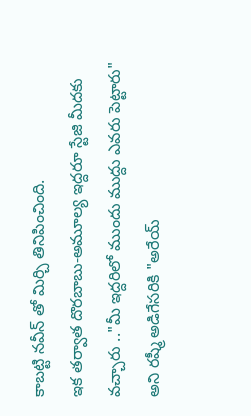కాబట్టి నవీన్ తో మిర్చి తినిపించింది.
ఇక తర్వాత దొరబాబు-అమూల్య ఇద్దరూ స్టేజి మీదకు వచ్చారు .."మీ ఇద్దరిలో ముందు ముద్దు ఎవరు పెట్టారు" అని రష్మీ అడిగేసరికి "అరేయ్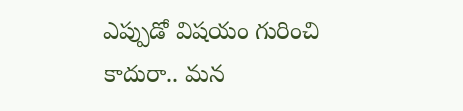ఎప్పుడో విషయం గురించి కాదురా.. మన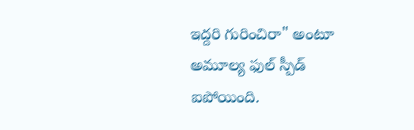ఇద్దరి గురించిరా" అంటూ అమూల్య ఫుల్ స్పీడ్ ఐపోయింది.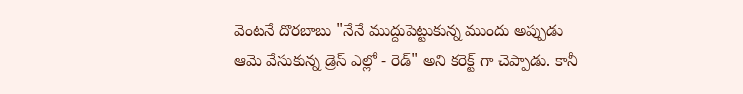వెంటనే దొరబాబు "నేనే ముద్దుపెట్టుకున్న ముందు అప్పుడు ఆమె వేసుకున్న డ్రెస్ ఎల్లో - రెడ్" అని కరెక్ట్ గా చెప్పాడు. కానీ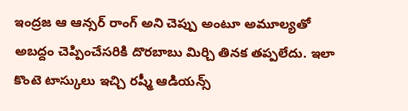ఇంద్రజ ఆ ఆన్సర్ రాంగ్ అని చెప్పు అంటూ అమూల్యతో అబద్దం చెప్పించేసరికి దొరబాబు మిర్చి తినక తప్పలేదు. ఇలా కొంటె టాస్కులు ఇచ్చి రష్మీ ఆడియన్స్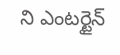ని ఎంటర్టైన్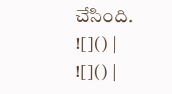చేసింది.
![]() |
![]() |